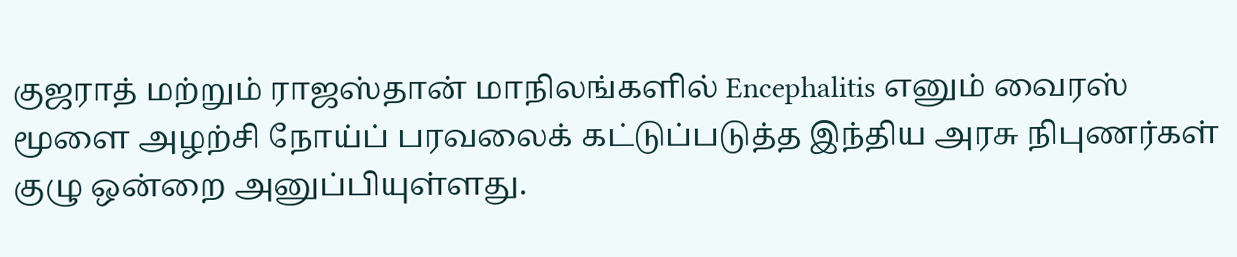குஜராத் மற்றும் ராஜஸ்தான் மாநிலங்களில் Encephalitis எனும் வைரஸ் மூளை அழற்சி நோய்ப் பரவலைக் கட்டுப்படுத்த இந்திய அரசு நிபுணர்கள் குழு ஒன்றை அனுப்பியுள்ளது.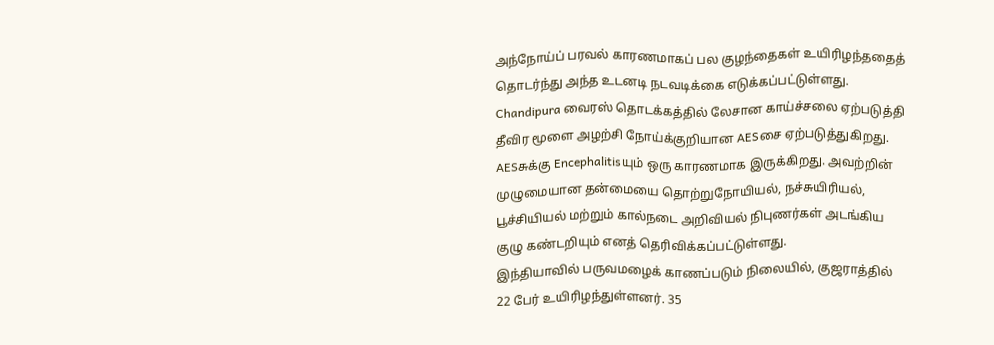அந்நோய்ப் பரவல் காரணமாகப் பல குழந்தைகள் உயிரிழந்ததைத் தொடர்ந்து அந்த உடனடி நடவடிக்கை எடுக்கப்பட்டுள்ளது.
Chandipura வைரஸ் தொடக்கத்தில் லேசான காய்ச்சலை ஏற்படுத்தி தீவிர மூளை அழற்சி நோய்க்குறியான AESசை ஏற்படுத்துகிறது. AESசுக்கு Encephalitisயும் ஒரு காரணமாக இருக்கிறது. அவற்றின் முழுமையான தன்மையை தொற்றுநோயியல், நச்சுயிரியல், பூச்சியியல் மற்றும் கால்நடை அறிவியல் நிபுணர்கள் அடங்கிய குழு கண்டறியும் எனத் தெரிவிக்கப்பட்டுள்ளது.
இந்தியாவில் பருவமழைக் காணப்படும் நிலையில், குஜராத்தில் 22 பேர் உயிரிழந்துள்ளனர். 35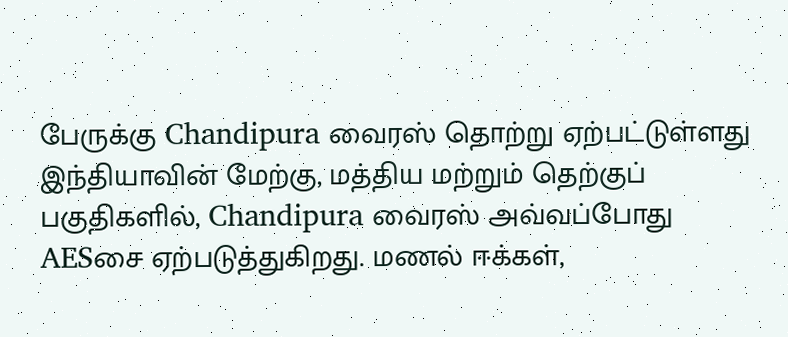பேருக்கு Chandipura வைரஸ் தொற்று ஏற்பட்டுள்ளது
இந்தியாவின் மேற்கு, மத்திய மற்றும் தெற்குப் பகுதிகளில், Chandipura வைரஸ் அவ்வப்போது AESசை ஏற்படுத்துகிறது. மணல் ஈக்கள்,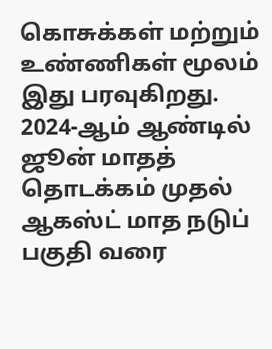கொசுக்கள் மற்றும் உண்ணிகள் மூலம் இது பரவுகிறது.
2024-ஆம் ஆண்டில் ஜூன் மாதத் தொடக்கம் முதல் ஆகஸ்ட் மாத நடுப் பகுதி வரை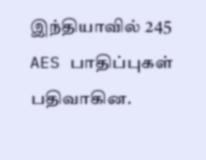இந்தியாவில் 245 AES பாதிப்புகள் பதிவாகின.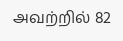அவற்றில் 82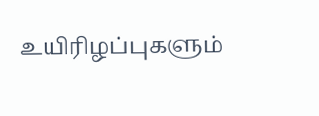உயிரிழப்புகளும்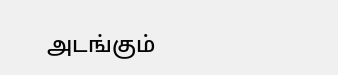அடங்கும்